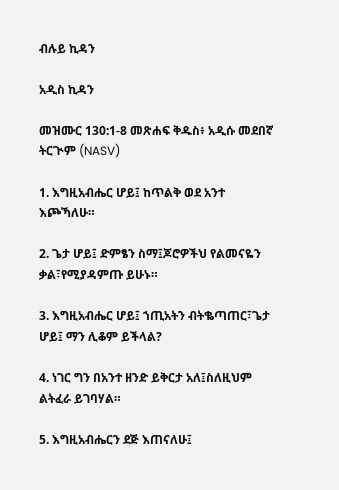ብሉይ ኪዳን

አዲስ ኪዳን

መዝሙር 130:1-8 መጽሐፍ ቅዱስ፥ አዲሱ መደበኛ ትርጒም (NASV)

1. እግዚአብሔር ሆይ፤ ከጥልቅ ወደ አንተ እጮኻለሁ።

2. ጌታ ሆይ፤ ድምፄን ስማ፤ጆሮዎችህ የልመናዬን ቃል፣የሚያዳምጡ ይሁኑ።

3. እግዚአብሔር ሆይ፤ ኀጢአትን ብትቈጣጠር፣ጌታ ሆይ፤ ማን ሊቆም ይችላል?

4. ነገር ግን በአንተ ዘንድ ይቅርታ አለ፤ስለዚህም ልትፈራ ይገባሃል።

5. እግዚአብሔርን ደጅ እጠናለሁ፤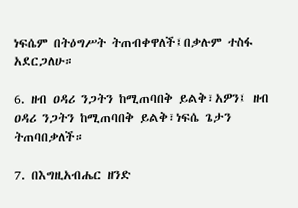ነፍሴም በትዕግሥት ትጠብቀዋለች፤በቃሉም ተስፋ አደርጋለሁ።

6. ዘብ ዐዳሪ ንጋትን ከሚጠባበቅ ይልቅ፣አዎን፤ ዘብ ዐዳሪ ንጋትን ከሚጠባበቅ ይልቅ፣ነፍሴ ጌታን ትጠባበቃለች።

7. በእግዚአብሔር ዘንድ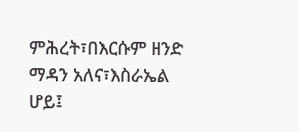ምሕረት፣በእርሱም ዘንድ ማዳን አለና፣እስራኤል ሆይ፤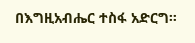በእግዚአብሔር ተስፋ አድርግ።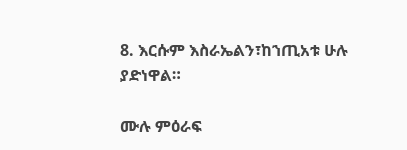8. እርሱም እስራኤልን፣ከኀጢአቱ ሁሉ ያድነዋል።

ሙሉ ምዕራፍ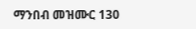ማንበብ መዝሙር 130